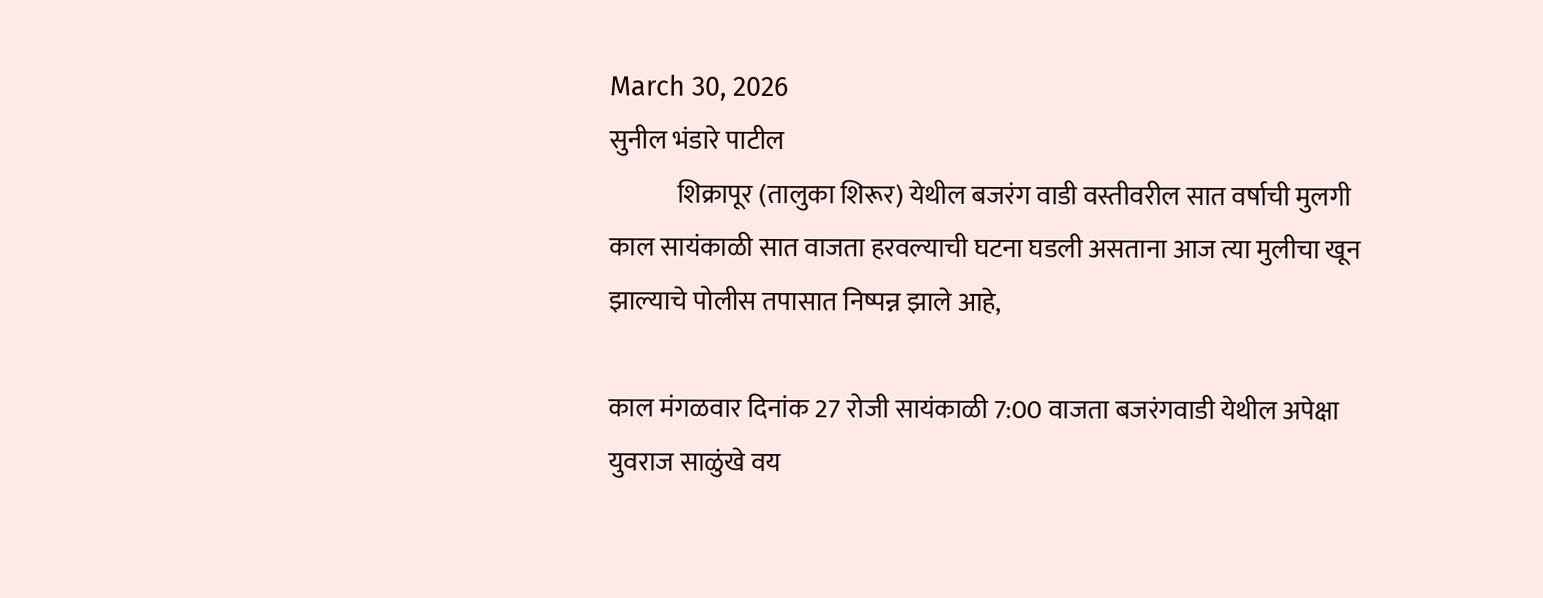March 30, 2026
सुनील भंडारे पाटील
             शिक्रापूर (तालुका शिरूर) येथील बजरंग वाडी वस्तीवरील सात वर्षाची मुलगी काल सायंकाळी सात वाजता हरवल्याची घटना घडली असताना आज त्या मुलीचा खून झाल्याचे पोलीस तपासात निष्पन्न झाले आहे,

काल मंगळवार दिनांक 27 रोजी सायंकाळी 7:00 वाजता बजरंगवाडी येथील अपेक्षा युवराज साळुंखे वय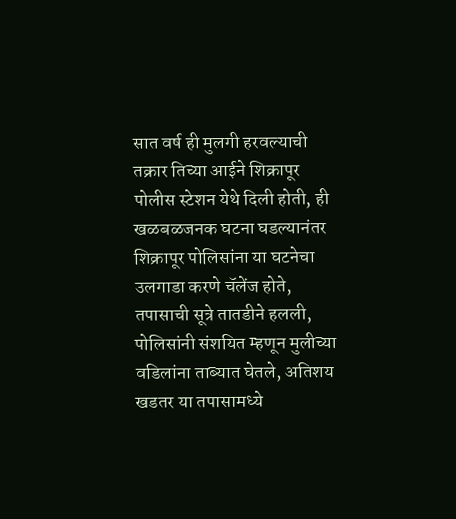सात वर्ष ही मुलगी हरवल्याची तक्रार तिच्या आईने शिक्रापूर पोलीस स्टेशन येथे दिली होती, ही खळबळजनक घटना घडल्यानंतर शिक्रापूर पोलिसांना या घटनेचा उलगाडा करणे चॅलेंज होते, तपासाची सूत्रे तातडीने हलली, पोलिसांनी संशयित म्हणून मुलीच्या वडिलांना ताब्यात घेतले, अतिशय खडतर या तपासामध्ये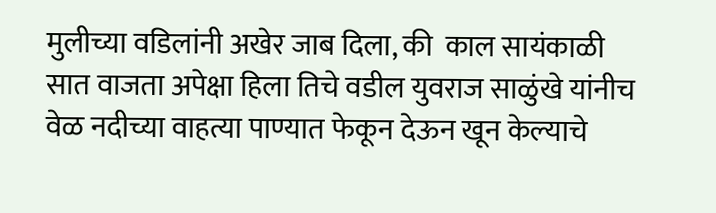मुलीच्या वडिलांनी अखेर जाब दिला, की  काल सायंकाळी सात वाजता अपेक्षा हिला तिचे वडील युवराज साळुंखे यांनीच वेळ नदीच्या वाहत्या पाण्यात फेकून देऊन खून केल्याचे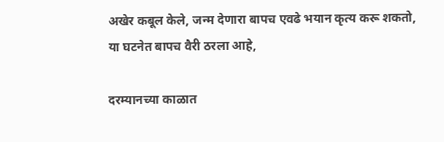अखेर कबूल केले, जन्म देणारा बापच एवढे भयान कृत्य करू शकतो, या घटनेत बापच वैरी ठरला आहे,

दरम्यानच्या काळात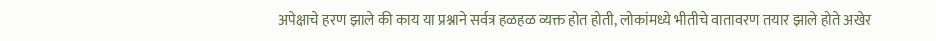अपेक्षाचे हरण झाले की काय या प्रश्नाने सर्वत्र हळहळ व्यक्त होत होती, लोकांमध्ये भीतीचे वातावरण तयार झाले होते अखेर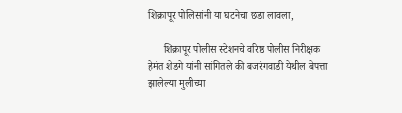शिक्रापूर पोलिसांनी या घटनेचा छडा लावला,

      शिक्रापूर पोलीस स्टेशनचे वरिष्ठ पोलीस निरीक्षक हेमंत शेडगे यांनी सांगितले की बजरंगवाडी येथील बेपत्ता झालेल्या मुलीच्या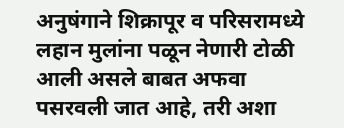अनुषंगाने शिक्रापूर व परिसरामध्ये लहान मुलांना पळून नेणारी टोळी आली असले बाबत अफवा पसरवली जात आहे, तरी अशा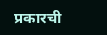प्रकारची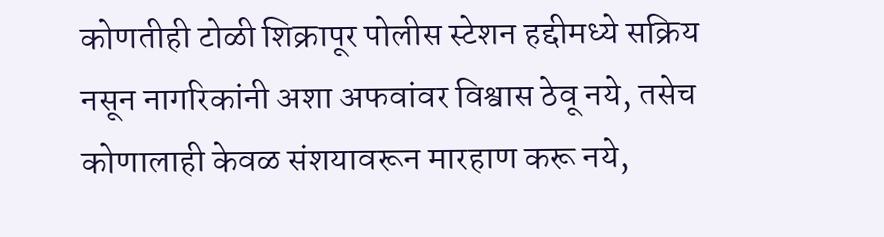कोणतीही टोळी शिक्रापूर पोलीस स्टेशन हद्दीमध्ये सक्रिय नसून नागरिकांनी अशा अफवांवर विश्वास ठेवू नये, तसेच कोणालाही केवळ संशयावरून मारहाण करू नये,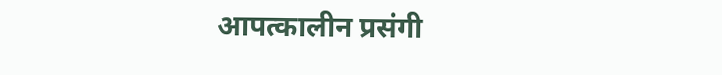आपत्कालीन प्रसंगी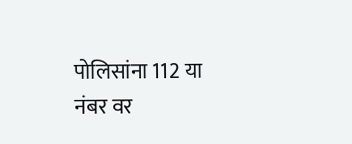पोलिसांना 112 या नंबर वर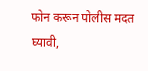फोन करून पोलीस मदत घ्यावी,